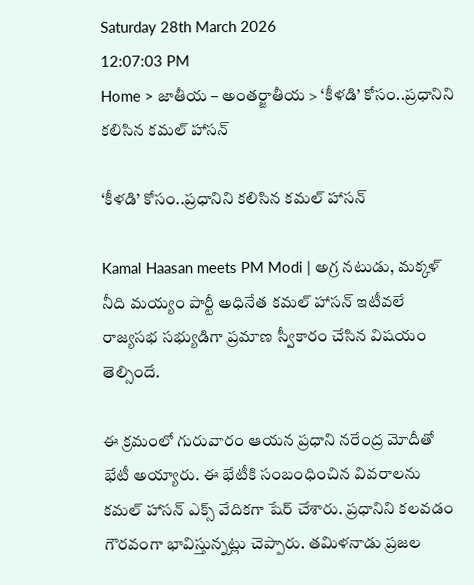Saturday 28th March 2026
12:07:03 PM
Home > జాతీయ – అంతర్జాతీయ > ‘కీళడి’ కోసం..ప్రధానిని కలిసిన కమల్ హాసన్

‘కీళడి’ కోసం..ప్రధానిని కలిసిన కమల్ హాసన్

Kamal Haasan meets PM Modi | అగ్ర నటుడు, మక్కళ్ నీది మయ్యం పార్టీ అధినేత కమల్ హాసన్ ఇటీవలే రాజ్యసభ సభ్యుడిగా ప్రమాణ స్వీకారం చేసిన విషయం తెల్సిందే.

ఈ క్రమంలో గురువారం ఆయన ప్రధాని నరేంద్ర మోదీతో భేటీ అయ్యారు. ఈ భేటీకి సంబంధించిన వివరాలను కమల్ హాసన్ ఎక్స్ వేదికగా షేర్ చేశారు. ప్రధానిని కలవడం గౌరవంగా భావిస్తున్నట్లు చెప్పారు. తమిళనాడు ప్రజల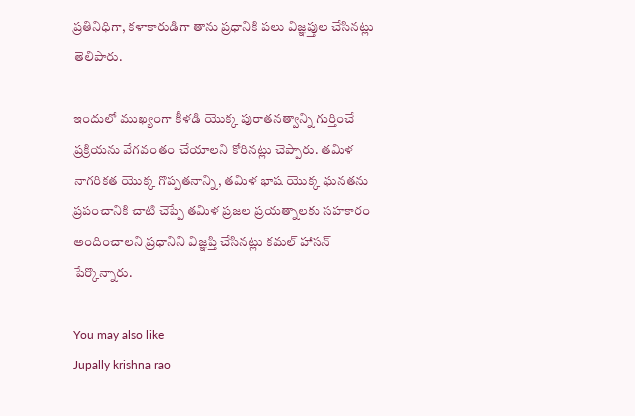ప్రతినిధిగా, కళాకారుడిగా తాను ప్రధానికి పలు విజ్ఞప్తుల చేసినట్లు తెలిపారు.

ఇందులో ముఖ్యంగా కీళడి యొక్క పురాతనత్వాన్ని గుర్తించే ప్రక్రియను వేగవంతం చేయాలని కోరినట్లు చెప్పారు. తమిళ నాగరికత యొక్క గొప్పతనాన్ని, తమిళ భాష యొక్క ఘనతను ప్రపంచానికి చాటి చెప్పే తమిళ ప్రజల ప్రయత్నాలకు సహకారం అందించాలని ప్రధానిని విజ్ఞప్తి చేసినట్లు కమల్ హాసన్ పేర్కొన్నారు.

You may also like
Jupally krishna rao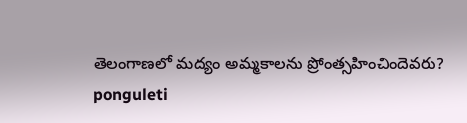తెలంగాణలో మ‌ద్యం అమ్మ‌కాల‌ను ప్రోంత్స‌హించిందెవ‌రు?
ponguleti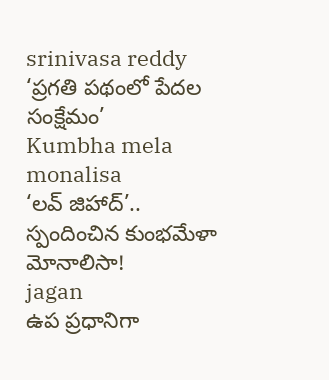srinivasa reddy
‘ప్రగతి పథంలో పేదల సంక్షేమం’
Kumbha mela monalisa
‘లవ్ జిహాద్’.. స్పందించిన కుంభమేళా మోనాలిసా!
jagan
ఉప ప్రధానిగా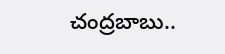చంద్రబాబు..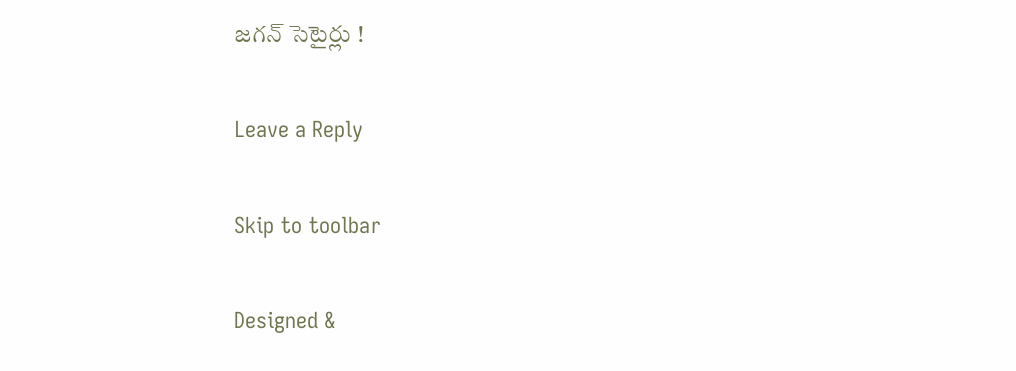జగన్ సెటైర్లు !

Leave a Reply

Skip to toolbar

Designed &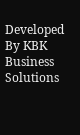Developed By KBK Business Solutions